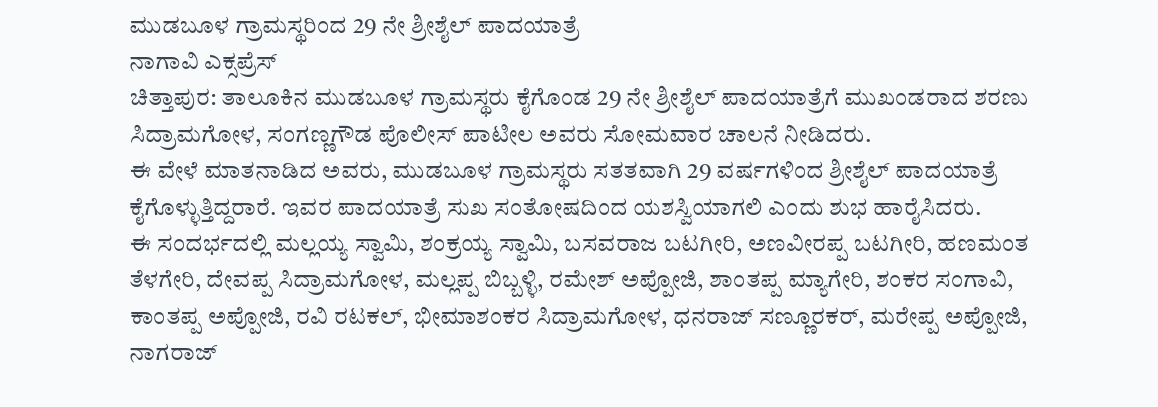ಮುಡಬೂಳ ಗ್ರಾಮಸ್ಥರಿಂದ 29 ನೇ ಶ್ರೀಶೈಲ್ ಪಾದಯಾತ್ರೆ
ನಾಗಾವಿ ಎಕ್ಸಪ್ರೆಸ್
ಚಿತ್ತಾಪುರ: ತಾಲೂಕಿನ ಮುಡಬೂಳ ಗ್ರಾಮಸ್ಥರು ಕೈಗೊಂಡ 29 ನೇ ಶ್ರೀಶೈಲ್ ಪಾದಯಾತ್ರೆಗೆ ಮುಖಂಡರಾದ ಶರಣು ಸಿದ್ರಾಮಗೋಳ, ಸಂಗಣ್ಣಗೌಡ ಪೊಲೀಸ್ ಪಾಟೀಲ ಅವರು ಸೋಮವಾರ ಚಾಲನೆ ನೀಡಿದರು.
ಈ ವೇಳೆ ಮಾತನಾಡಿದ ಅವರು, ಮುಡಬೂಳ ಗ್ರಾಮಸ್ಥರು ಸತತವಾಗಿ 29 ವರ್ಷಗಳಿಂದ ಶ್ರೀಶೈಲ್ ಪಾದಯಾತ್ರೆ ಕೈಗೊಳ್ಳುತ್ತಿದ್ದರಾರೆ. ಇವರ ಪಾದಯಾತ್ರೆ ಸುಖ ಸಂತೋಷದಿಂದ ಯಶಸ್ವಿಯಾಗಲಿ ಎಂದು ಶುಭ ಹಾರೈಸಿದರು.
ಈ ಸಂದರ್ಭದಲ್ಲಿ ಮಲ್ಲಯ್ಯ ಸ್ವಾಮಿ, ಶಂಕ್ರಯ್ಯ ಸ್ವಾಮಿ, ಬಸವರಾಜ ಬಟಗೀರಿ, ಅಣವೀರಪ್ಪ ಬಟಗೀರಿ, ಹಣಮಂತ ತೆಳಗೇರಿ, ದೇವಪ್ಪ ಸಿದ್ರಾಮಗೋಳ, ಮಲ್ಲಪ್ಪ ಬಿಬ್ಬಳ್ಳಿ, ರಮೇಶ್ ಅಪ್ಪೋಜಿ, ಶಾಂತಪ್ಪ ಮ್ಯಾಗೇರಿ, ಶಂಕರ ಸಂಗಾವಿ, ಕಾಂತಪ್ಪ ಅಪ್ಪೋಜಿ, ರವಿ ರಟಕಲ್, ಭೀಮಾಶಂಕರ ಸಿದ್ರಾಮಗೋಳ, ಧನರಾಜ್ ಸಣ್ಣೂರಕರ್, ಮರೇಪ್ಪ ಅಪ್ಪೋಜಿ, ನಾಗರಾಜ್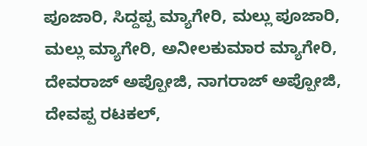ಪೂಜಾರಿ, ಸಿದ್ದಪ್ಪ ಮ್ಯಾಗೇರಿ, ಮಲ್ಲು ಪೂಜಾರಿ, ಮಲ್ಲು ಮ್ಯಾಗೇರಿ, ಅನೀಲಕುಮಾರ ಮ್ಯಾಗೇರಿ, ದೇವರಾಜ್ ಅಪ್ಪೋಜಿ, ನಾಗರಾಜ್ ಅಪ್ಪೋಜಿ, ದೇವಪ್ಪ ರಟಕಲ್,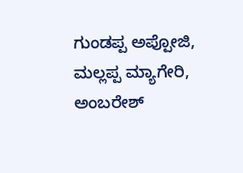ಗುಂಡಪ್ಪ ಅಪ್ಪೋಜಿ, ಮಲ್ಲಪ್ಪ ಮ್ಯಾಗೇರಿ, ಅಂಬರೇಶ್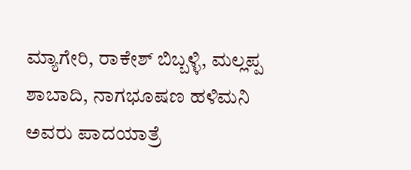ಮ್ಯಾಗೇರಿ, ರಾಕೇಶ್ ಬಿಬ್ಬಳ್ಳಿ, ಮಲ್ಲಪ್ಪ ಶಾಬಾದಿ, ನಾಗಭೂಷಣ ಹಳಿಮನಿ ಅವರು ಪಾದಯಾತ್ರೆ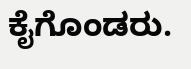ಕೈಗೊಂಡರು.